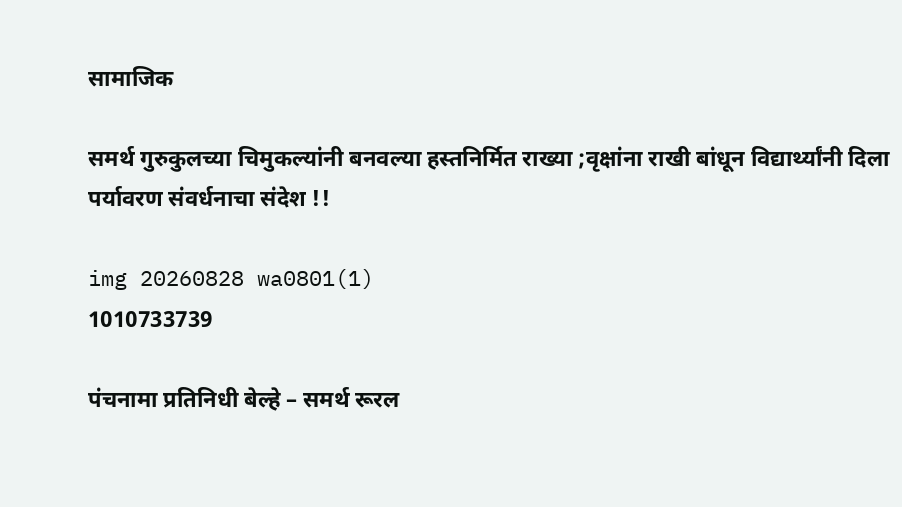सामाजिक

समर्थ गुरुकुलच्या चिमुकल्यांनी बनवल्या हस्तनिर्मित राख्या ;वृक्षांना राखी बांधून विद्यार्थ्यांनी दिला पर्यावरण संवर्धनाचा संदेश !!

img 20260828 wa0801(1)
1010733739

पंचनामा प्रतिनिधी बेल्हे – समर्थ रूरल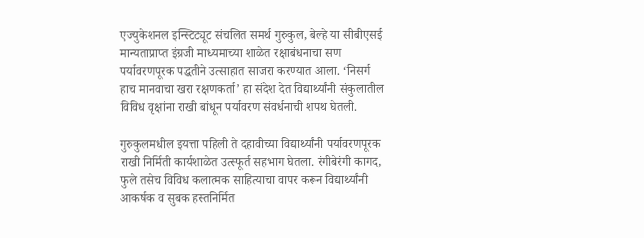एज्युकेशनल इन्स्टिट्यूट संचलित समर्थ गुरुकुल, बेल्हे या सीबीएसई मान्यताप्राप्त इंग्रजी माध्यमाच्या शाळेत रक्षाबंधनाचा सण पर्यावरणपूरक पद्धतीने उत्साहात साजरा करण्यात आला. ‘निसर्ग हाच मानवाचा खरा रक्षणकर्ता’ हा संदेश देत विद्यार्थ्यांनी संकुलातील विविध वृक्षांना राखी बांधून पर्यावरण संवर्धनाची शपथ घेतली.

गुरुकुलमधील इयत्ता पहिली ते दहावीच्या विद्यार्थ्यांनी पर्यावरणपूरक राखी निर्मिती कार्यशाळेत उत्स्फूर्त सहभाग घेतला. रंगीबेरंगी कागद, फुले तसेच विविध कलात्मक साहित्याचा वापर करून विद्यार्थ्यांनी आकर्षक व सुबक हस्तनिर्मित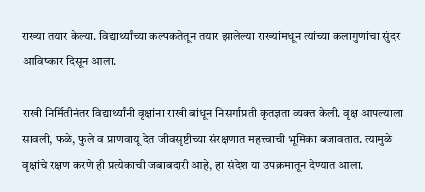राख्या तयार केल्या. विद्यार्थ्यांच्या कल्पकतेतून तयार झालेल्या राख्यांमधून त्यांच्या कलागुणांचा सुंदर आविष्कार दिसून आला.

राखी निर्मितीनंतर विद्यार्थ्यांनी वृक्षांना राखी बांधून निसर्गाप्रती कृतज्ञता व्यक्त केली. वृक्ष आपल्याला सावली, फळे, फुले व प्राणवायू देत जीवसृष्टीच्या संरक्षणात महत्त्वाची भूमिका बजावतात. त्यामुळे वृक्षांचे रक्षण करणे ही प्रत्येकाची जबाबदारी आहे, हा संदेश या उपक्रमातून देण्यात आला.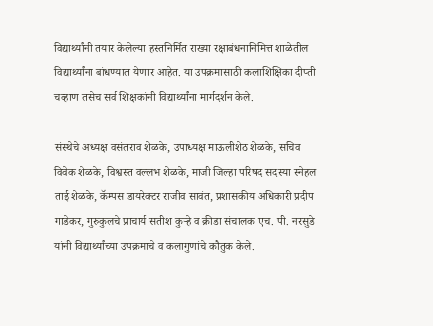विद्यार्थ्यांनी तयार केलेल्या हस्तनिर्मित राख्या रक्षाबंधनानिमित्त शाळेतील विद्यार्थ्यांना बांधण्यात येणार आहेत. या उपक्रमासाठी कलाशिक्षिका दीप्ती चव्हाण तसेच सर्व शिक्षकांनी विद्यार्थ्यांना मार्गदर्शन केले.

संस्थेचे अध्यक्ष वसंतराव शेळके, उपाध्यक्ष माऊलीशेठ शेळके, सचिव विवेक शेळके, विश्वस्त वल्लभ शेळके, माजी जिल्हा परिषद सदस्या स्नेहल ताई शेळके, कॅम्पस डायरेक्टर राजीव सावंत, प्रशासकीय अधिकारी प्रदीप गाडेकर, गुरुकुलचे प्राचार्य सतीश कुऱ्हे व क्रीडा संचालक एच. पी. नरसुडे यांनी विद्यार्थ्यांच्या उपक्रमाचे व कलागुणांचे कौतुक केले.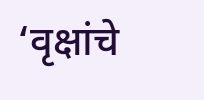‘वृक्षांचे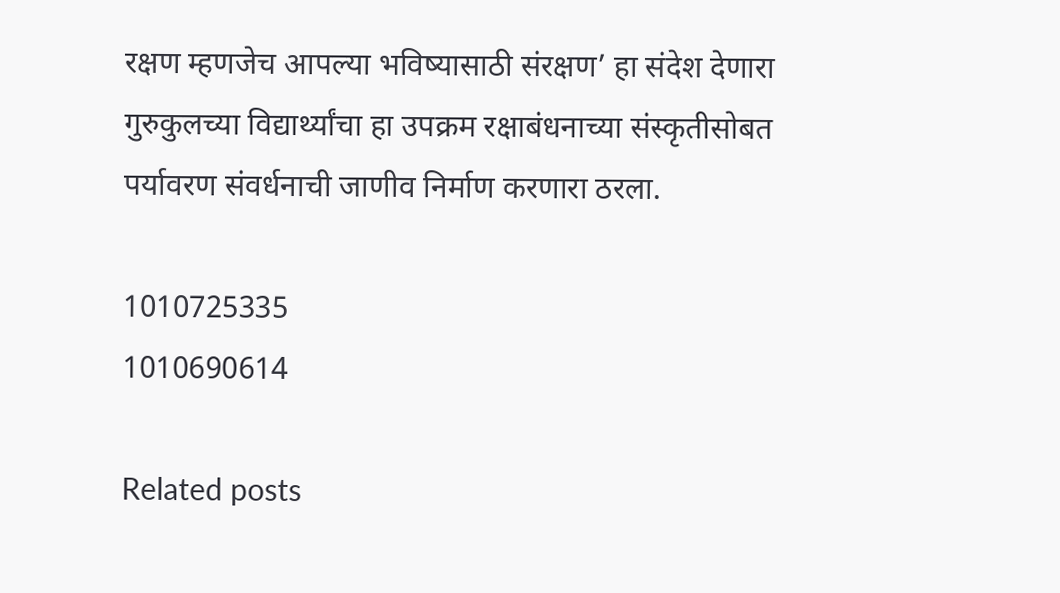रक्षण म्हणजेच आपल्या भविष्यासाठी संरक्षण’ हा संदेश देणारा गुरुकुलच्या विद्यार्थ्यांचा हा उपक्रम रक्षाबंधनाच्या संस्कृतीसोबत पर्यावरण संवर्धनाची जाणीव निर्माण करणारा ठरला.

1010725335
1010690614

Related posts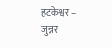हटकेश्वर – जुन्नर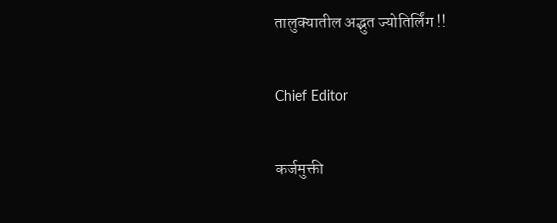तालुक्यातील अद्भुत ज्योतिर्लिंग !!

Chief Editor

कर्जमुक्ती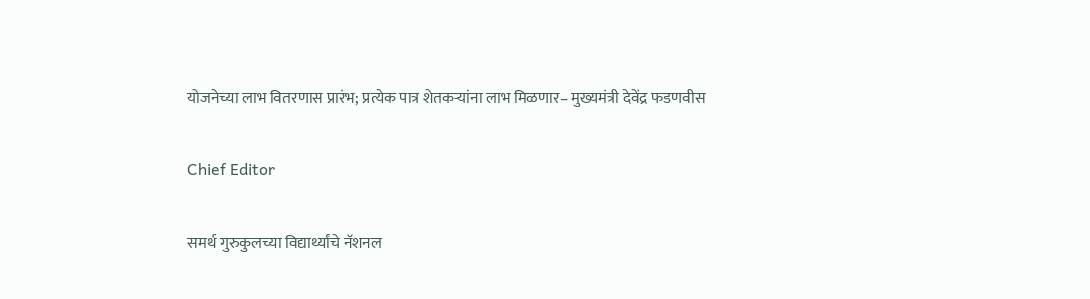योजनेच्या लाभ वितरणास प्रारंभ; प्रत्येक पात्र शेतकऱ्यांना लाभ मिळणार– मुख्यमंत्री देवेंद्र फडणवीस

Chief Editor

समर्थ गुरुकुलच्या विद्यार्थ्यांचे नॅशनल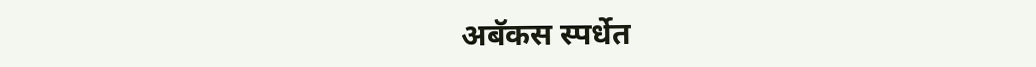अबॅकस स्पर्धेत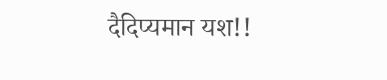दैदिप्यमान यश!!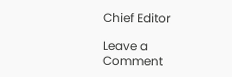Chief Editor

Leave a Comment